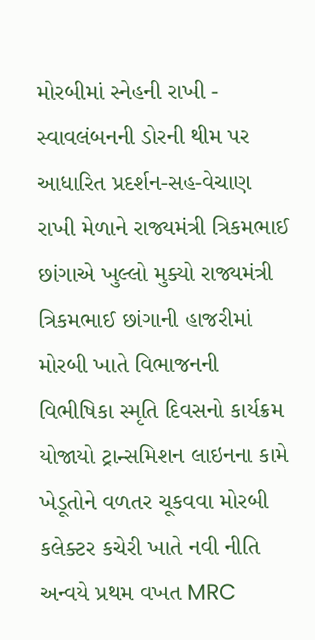મોરબીમાં સ્નેહની રાખી - સ્વાવલંબનની ડોરની થીમ પર આધારિત પ્રદર્શન-સહ-વેચાણ રાખી મેળાને રાજ્યમંત્રી ત્રિકમભાઈ છાંગાએ ખુલ્લો મુક્યો રાજ્યમંત્રી ત્રિકમભાઈ છાંગાની હાજરીમાં મોરબી ખાતે વિભાજનની વિભીષિકા સ્મૃતિ દિવસનો કાર્યક્રમ યોજાયો ટ્રાન્સમિશન લાઇનના કામે ખેડૂતોને વળતર ચૂકવવા મોરબી કલેક્ટર કચેરી ખાતે નવી નીતિ અન્વયે પ્રથમ વખત MRC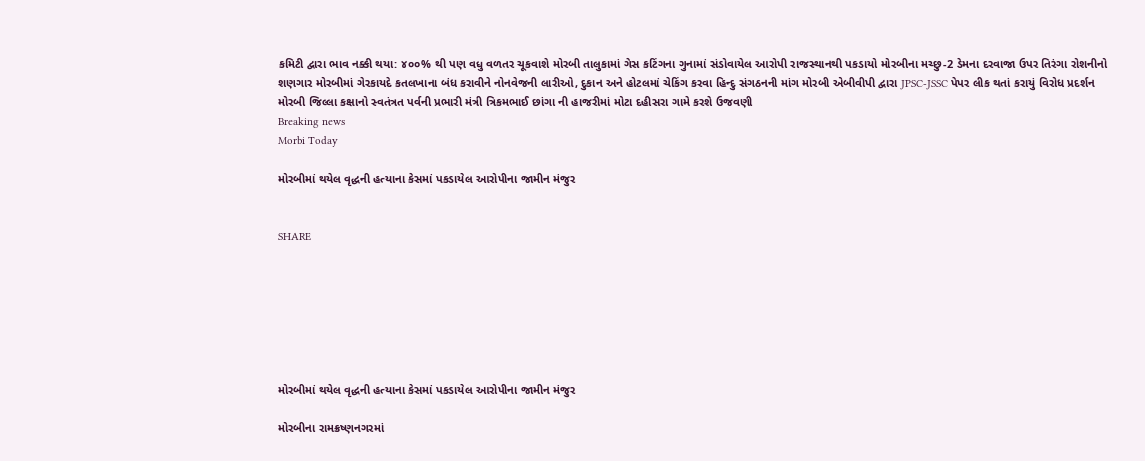કમિટી દ્વારા ભાવ નક્કી થયા: ૪૦૦% થી પણ વધુ વળતર ચૂકવાશે મોરબી તાલુકામાં ગેસ કટિંગના ગુનામાં સંડોવાયેલ આરોપી રાજસ્થાનથી પકડાયો મોરબીના મચ્છુ-2 ડેમના દરવાજા ઉપર તિરંગા રોશનીનો શણગાર મોરબીમાં ગેરકાયદે કતલખાના બંધ કરાવીને નોનવેજની લારીઓ, દુકાન અને હોટલમાં ચેકિંગ કરવા હિન્દુ સંગઠનની માંગ મોરબી એબીવીપી દ્વારા JPSC-JSSC પેપર લીક થતાં કરાયું વિરોધ પ્રદર્શન મોરબી જિલ્લા કક્ષાનો સ્વતંત્રત પર્વની પ્રભારી મંત્રી ત્રિકમભાઈ છાંગા ની હાજરીમાં મોટા દહીસરા ગામે કરશે ઉજવણી
Breaking news
Morbi Today

મોરબીમાં થયેલ વૃદ્ધની હત્યાના કેસમાં પકડાયેલ આરોપીના જામીન મંજુર


SHARE







મોરબીમાં થયેલ વૃદ્ધની હત્યાના કેસમાં પકડાયેલ આરોપીના જામીન મંજુર

મોરબીના રામક્રષ્ણનગરમાં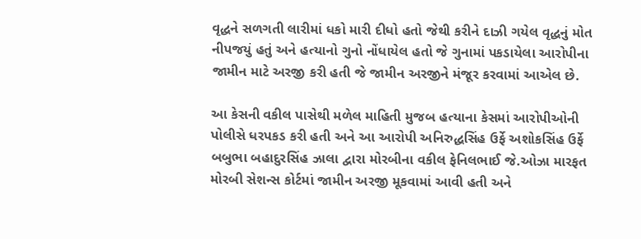વૃદ્ધને સળગતી લારીમાં ધકો મારી દીધો હતો જેથી કરીને દાઝી ગયેલ વૃદ્ધનું મોત નીપજયું હતું અને હત્યાનો ગુનો નોંધાયેલ હતો જે ગુનામાં પકડાયેલા આરોપીના જામીન માટે અરજી કરી હતી જે જામીન અરજીને મંજૂર કરવામાં આએલ છે.

આ કેસની વકીલ પાસેથી મળેલ માહિતી મુજબ હત્યાના કેસમાં આરોપીઓની પોલીસે ધરપકડ કરી હતી અને આ આરોપી અનિરુદ્ધસિંહ ઉર્ફે અશોકસિંહ ઉર્ફે બબુભા બહાદુરસિંહ ઝાલા દ્વારા મોરબીના વકીલ ફેનિલભાઈ જે.ઓઝા મારફત મોરબી સેશન્સ કોર્ટમાં જામીન અરજી મૂકવામાં આવી હતી અને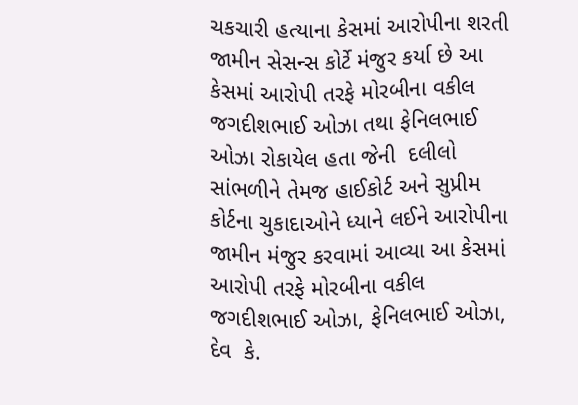ચકચારી હત્યાના કેસમાં આરોપીના શરતી જામીન સેસન્સ કોર્ટે મંજુર કર્યા છે આ કેસમાં આરોપી તરફે મોરબીના વકીલ જગદીશભાઈ ઓઝા તથા ફેનિલભાઈ ઓઝા રોકાયેલ હતા જેની  દલીલો સાંભળીને તેમજ હાઈકોર્ટ અને સુપ્રીમ કોર્ટના ચુકાદાઓને ધ્યાને લઈને આરોપીના જામીન મંજુર કરવામાં આવ્યા આ કેસમાં આરોપી તરફે મોરબીના વકીલ જગદીશભાઈ ઓઝા, ફેનિલભાઈ ઓઝા, દેવ  કે.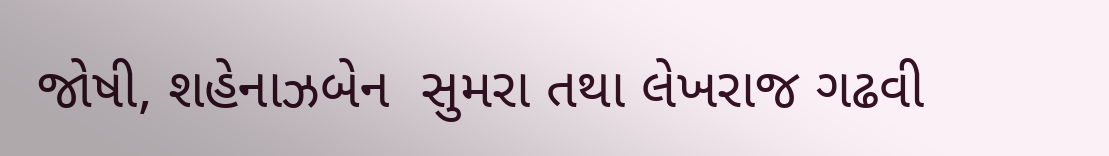જોષી, શહેનાઝબેન  સુમરા તથા લેખરાજ ગઢવી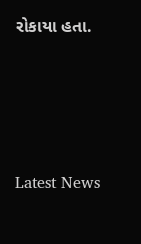રોકાયા હતા.






Latest News